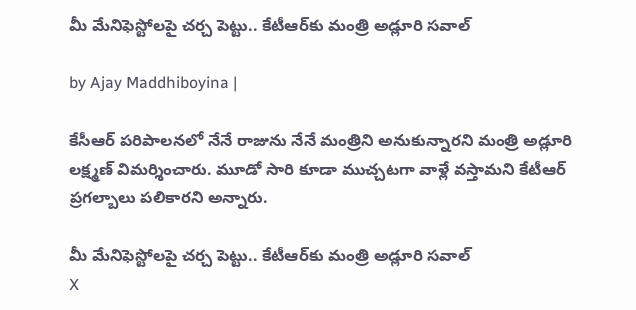మీ మేనిఫెస్టోలపై చర్చ పెట్టు.. కేటీఆర్‌కు మంత్రి అడ్లూరి సవాల్

by Ajay Maddhiboyina |

కేసీఆర్ ప‌రిపాల‌న‌లో నేనే రాజును నేనే మంత్రిని అనుకున్నార‌ని మంత్రి అడ్లూరి లక్ష్మ‌ణ్ విమ‌ర్శించారు. మూడో సారి కూడా ముచ్చ‌ట‌గా వాళ్లే వస్తామ‌ని కేటీఆర్ ప్ర‌గ‌ల్బాలు ప‌లికార‌ని అన్నారు.

మీ మేనిఫెస్టోలపై చర్చ పెట్టు.. కేటీఆర్‌కు మంత్రి అడ్లూరి సవాల్
X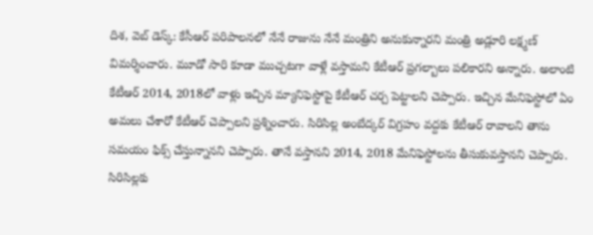దిశ‌, వెబ్ డెస్క్: కేసీఆర్ ప‌రిపాల‌న‌లో నేనే రాజును నేనే మంత్రిని అనుకున్నార‌ని మంత్రి అడ్లూరి లక్ష్మ‌ణ్ విమ‌ర్శించారు. మూడో సారి కూడా ముచ్చ‌ట‌గా వాళ్లే వస్తామ‌ని కేటీఆర్ ప్ర‌గ‌ల్బాలు ప‌లికార‌ని అన్నారు. అలాంటి కేటీఆర్ 2014, 2018లో వాళ్లు ఇచ్చిన మ్యానిఫెస్టోపై కేటీఆర్ చ‌ర్చ పెట్టాల‌ని చెప్పారు. ఇచ్చిన మేనిఫెస్టోలో ఏం అమ‌లు చేశారో కేటీఆర్ చెప్పాల‌ని ప్ర‌శ్నించారు. సిరిసిల్ల అంబేద్క‌ర్ విగ్ర‌హం వ‌ద్ద‌కు కేటీఆర్ రావాల‌ని తాను స‌మ‌యం ఫిక్స్ చేస్తున్నాన‌ని చెప్పారు. తానే వ‌స్తాన‌ని 2014, 2018 మేనిఫెస్టోల‌ను తీసుకువ‌స్తాన‌ని చెప్పారు. సిరిసిల్ల‌కు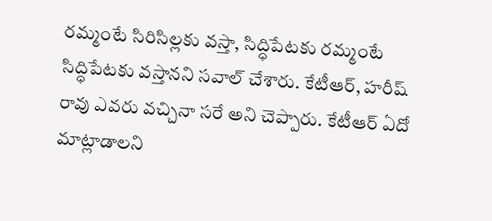ర‌మ్మంటే సిరిసిల్ల‌కు వ‌స్తా, సిద్ధిపేట‌కు ర‌మ్మంటే సిద్ధిపేట‌కు వ‌స్తాన‌ని స‌వాల్ చేశారు. కేటీఆర్, హ‌రీష్ రావు ఎవ‌రు వ‌చ్చినా స‌రే అని చెప్పారు. కేటీఆర్ ఏదో మాట్లాడాల‌ని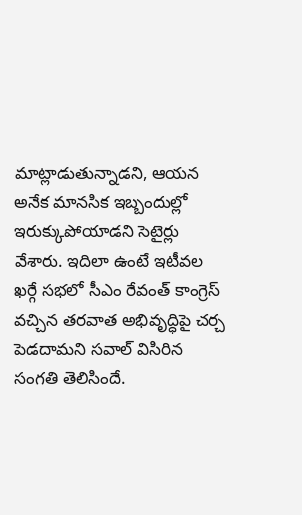మాట్లాడుతున్నాడ‌ని, ఆయ‌న అనేక మాన‌సిక ఇబ్బందుల్లో ఇరుక్కుపోయాడ‌ని సెటైర్లు వేశారు. ఇదిలా ఉంటే ఇటీవ‌ల ఖ‌ర్గే స‌భ‌లో సీఎం రేవంత్ కాంగ్రెస్ వ‌చ్చిన త‌ర‌వాత అభివృద్ధిపై చ‌ర్చ పెడ‌దామ‌ని స‌వాల్ విసిరిన సంగ‌తి తెలిసిందే.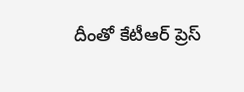దీంతో కేటీఆర్ ప్రెస్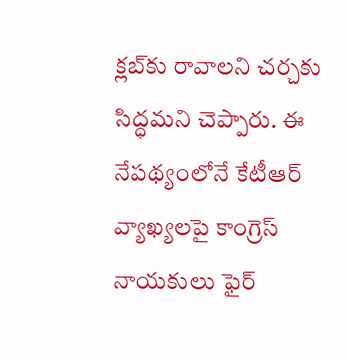క్ల‌బ్‌కు రావాలని చర్చకు సిద్ధమని చెప్పారు. ఈ నేపథ్యంలోనే కేటీఆర్ వ్యాఖ్యలపై కాంగ్రెస్ నాయకులు ఫైర్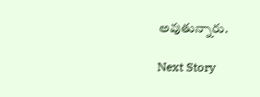అవుతున్నారు.

Next Story